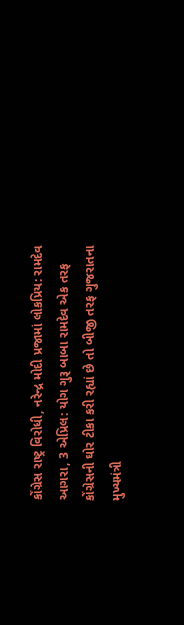કોંગ્રેસ રાષ્ટ્ર વિરોધી, નરેન્દ્ર મોદી પ્રજામાં લોકપ્રિય: રામદેવ
આગરા, 3 એપ્રિલ: યોગ ગુરૂ બાબા રામદેવ એક તરફ કોંગ્રેસની ઘોર ટીકા કરી રહ્યાં છે તો બીજી તરફ ગુજરાતના મુખ્યમંત્રી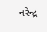નરેન્દ્ર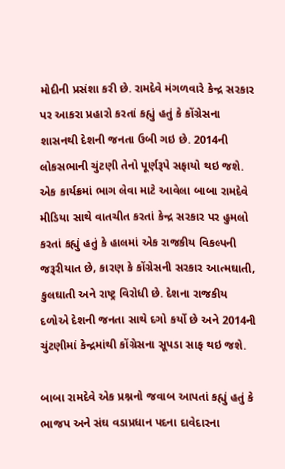મોદીની પ્રસંશા કરી છે. રામદેવે મંગળવારે કેન્દ્ર સરકાર પર આકરા પ્રહારો કરતાં કહ્યું હતું કે કોંગ્રેસના શાસનથી દેશની જનતા ઉબી ગઇ છે. 2014ની લોકસભાની ચુંટણી તેનો પૂર્ણરૂપે સફાયો થઇ જશે.
એક કાર્યક્રમાં ભાગ લેવા માટે આવેલા બાબા રામદેવે મીડિયા સાથે વાતચીત કરતાં કેન્દ્ર સરકાર પર હુમલો કરતાં કહ્યું હતું કે હાલમાં એક રાજકીય વિકલ્પની જરૂરીયાત છે, કારણ કે કોંગ્રેસની સરકાર આત્મઘાતી, કુલઘાતી અને રાષ્ટ્ર વિરોધી છે. દેશના રાજકીય દળોએ દેશની જનતા સાથે દગો કર્યો છે અને 2014ની ચુંટણીમાં કેન્દ્રમાંથી કોંગ્રેસના સૂપડા સાફ થઇ જશે.

બાબા રામદેવે એક પ્રશ્નનો જવાબ આપતાં કહ્યું હતું કે ભાજપ અને સંઘ વડાપ્રધાન પદના દાવેદારના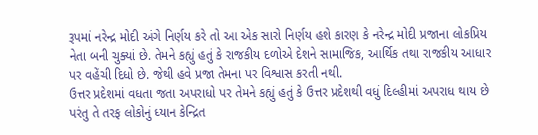રૂપમાં નરેન્દ્ર મોદી અંગે નિર્ણય કરે તો આ એક સારો નિર્ણય હશે કારણ કે નરેન્દ્ર મોદી પ્રજાના લોકપ્રિય નેતા બની ચુક્યાં છે. તેમને કહ્યું હતું કે રાજકીય દળોએ દેશને સામાજિક, આર્થિક તથા રાજકીય આધાર પર વહેંચી દિધો છે. જેથી હવે પ્રજા તેમના પર વિશ્વાસ કરતી નથી.
ઉત્તર પ્રદેશમાં વધતા જતા અપરાધો પર તેમને કહ્યું હતું કે ઉત્તર પ્રદેશથી વધું દિલ્હીમાં અપરાધ થાય છે પરંતુ તે તરફ લોકોનું ધ્યાન કેન્દ્રિત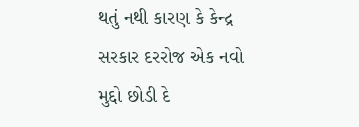થતું નથી કારણ કે કેન્દ્ર સરકાર દરરોજ એક નવો મુદ્દો છોડી દે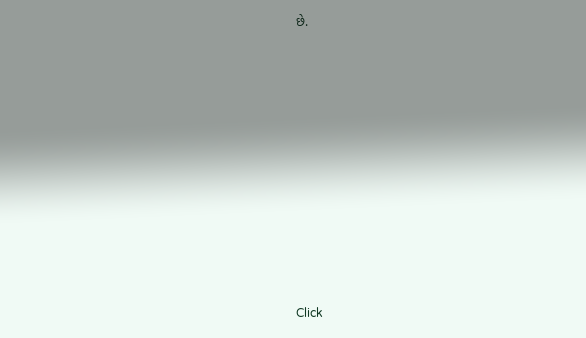છે.












Click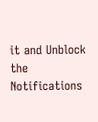it and Unblock the Notifications